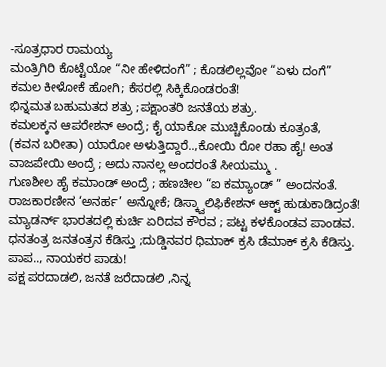-ಸೂತ್ರಧಾರ ರಾಮಯ್ಯ
ಮಂತ್ರಿಗಿರಿ ಕೊಟ್ಟೆಯೋ “ನೀ ಹೇಳಿದಂಗೆ” ; ಕೊಡಲಿಲ್ಲವೋ “ಏಳು ದಂಗೆ”
ಕಮಲ ಕೀಳೋಕೆ ಹೋಗಿ; ಕೆಸರಲ್ಲಿ ಸಿಕ್ಕಿಕೊಂಡರಂತೆ!
ಭಿನ್ನಮತ ಬಹುಮತದ ಶತ್ರು ;ಪಕ್ಷಾಂತರಿ ಜನತೆಯ ಶತ್ರು.
ಕಮಲಕ್ಕನ ಆಪರೇಶನ್ ಅಂದ್ರೆ; ಕೈ ಯಾಕೋ ಮುಚ್ಚಿಕೊಂಡು ಕೂತ್ರಂತೆ,
(ಕವನ ಬರೀತಾ) ಯಾರೋ ಅಳುತ್ತಿದ್ದಾರೆ..,ಕೋಯಿ ರೋ ರಹಾ ಹೈ! ಅಂತ ವಾಜಪೇಯಿ ಅಂದ್ರೆ ; ಅದು ನಾನಲ್ಲ ಅಂದರಂತೆ ಸೀಯಮ್ಮು .
ಗುಣಶೀಲ ಹೈ ಕಮಾಂಡ್ ಅಂದ್ರೆ ; ಹಣಚೀಲ “ಐ ಕಮ್ಯಾಂಡ್ ” ಅಂದನಂತೆ.
ರಾಜಕಾರಣೀನ ‘ಅನರ್ಹ’ ಅನ್ನೋಕೆ; ಡಿಸ್ಕ್ವಾಲಿಫಿಕೇಶನ್ ಆಕ್ಟ್ ಹುಡುಕಾಡಿದ್ರಂತೆ!
ಮ್ಯಾಡರ್ನ್ ಭಾರತದಲ್ಲಿ ಕುರ್ಚಿ ಏರಿದವ ಕೌರವ ; ಪಟ್ಟ ಕಳಕೊಂಡವ ಪಾಂಡವ.
ಧನತಂತ್ರ ಜನತಂತ್ರನ ಕೆಡಿಸ್ತು ;ದುಡ್ಡಿನವರ ಧಿಮಾಕ್ ಕ್ರಸಿ ಡೆಮಾಕ್ ಕ್ರಸಿ ಕೆಡಿಸ್ತು.
ಪಾಪ.., ನಾಯಕರ ಪಾಡು!
ಪಕ್ಷ ಪರದಾಡಲಿ, ಜನತೆ ಜರೆದಾಡಲಿ ,ನಿನ್ನ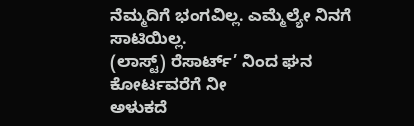ನೆಮ್ಮದಿಗೆ ಭಂಗವಿಲ್ಲ. ಎಮ್ಮೆಲ್ಯೇ ನಿನಗೆ ಸಾಟಿಯಿಲ್ಲ.
(ಲಾಸ್ಟ್) ರೆಸಾರ್ಟ್’ ನಿಂದ ಘನ ಕೋರ್ಟವರೆಗೆ ನೀ
ಅಳುಕದೆ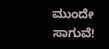ಮುಂದೇ ಸಾಗುವೆ!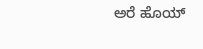ಅರೆ ಹೊಯ್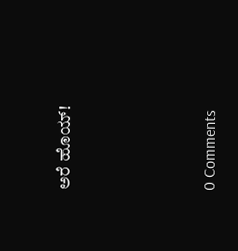ಅರೆ ಹೊಯ್!






0 Comments